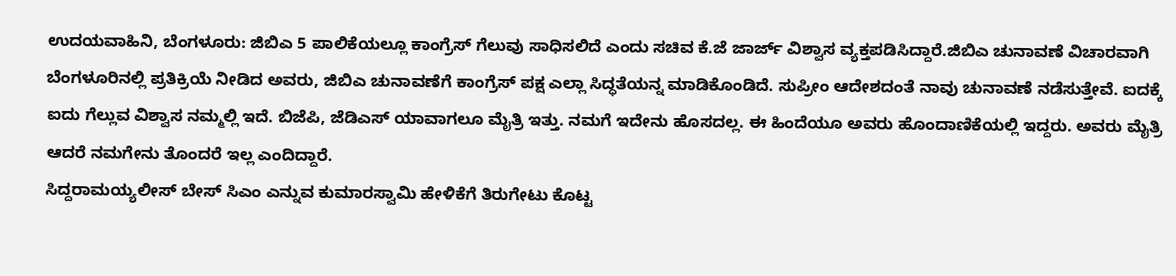ಉದಯವಾಹಿನಿ, ಬೆಂಗಳೂರು: ಜಿಬಿಎ 5 ಪಾಲಿಕೆಯಲ್ಲೂ ಕಾಂಗ್ರೆಸ್ ಗೆಲುವು ಸಾಧಿಸಲಿದೆ ಎಂದು ಸಚಿವ ಕೆ.ಜೆ ಜಾರ್ಜ್ ವಿಶ್ವಾಸ ವ್ಯಕ್ತಪಡಿಸಿದ್ದಾರೆ.ಜಿಬಿಎ ಚುನಾವಣೆ ವಿಚಾರವಾಗಿ ಬೆಂಗಳೂರಿನಲ್ಲಿ ಪ್ರತಿಕ್ರಿಯೆ ನೀಡಿದ ಅವರು, ಜಿಬಿಎ ಚುನಾವಣೆಗೆ ಕಾಂಗ್ರೆಸ್ ಪಕ್ಷ ಎಲ್ಲಾ ಸಿದ್ಧತೆಯನ್ನ ಮಾಡಿಕೊಂಡಿದೆ. ಸುಪ್ರೀಂ ಆದೇಶದಂತೆ ನಾವು ಚುನಾವಣೆ ನಡೆಸುತ್ತೇವೆ. ಐದಕ್ಕೆ ಐದು ಗೆಲ್ಲುವ ವಿಶ್ವಾಸ ನಮ್ಮಲ್ಲಿ ಇದೆ. ಬಿಜೆಪಿ, ಜೆಡಿಎಸ್ ಯಾವಾಗಲೂ ಮೈತ್ರಿ ಇತ್ತು. ನಮಗೆ ಇದೇನು ಹೊಸದಲ್ಲ. ಈ ಹಿಂದೆಯೂ ಅವರು ಹೊಂದಾಣಿಕೆಯಲ್ಲಿ ಇದ್ದರು. ಅವರು ಮೈತ್ರಿ ಆದರೆ ನಮಗೇನು ತೊಂದರೆ ಇಲ್ಲ ಎಂದಿದ್ದಾರೆ.
ಸಿದ್ದರಾಮಯ್ಯಲೀಸ್ ಬೇಸ್ ಸಿಎಂ ಎನ್ನುವ ಕುಮಾರಸ್ವಾಮಿ ಹೇಳಿಕೆಗೆ ತಿರುಗೇಟು ಕೊಟ್ಟ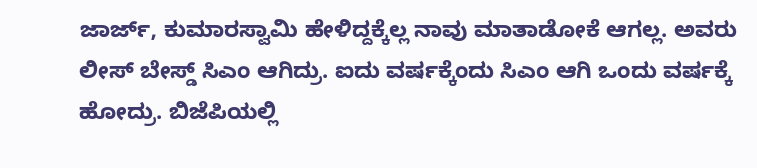ಜಾರ್ಜ್, ಕುಮಾರಸ್ವಾಮಿ ಹೇಳಿದ್ದಕ್ಕೆಲ್ಲ ನಾವು ಮಾತಾಡೋಕೆ ಆಗಲ್ಲ. ಅವರು ಲೀಸ್ ಬೇಸ್ಡ್ ಸಿಎಂ ಆಗಿದ್ರು. ಐದು ವರ್ಷಕ್ಕೆಂದು ಸಿಎಂ ಆಗಿ ಒಂದು ವರ್ಷಕ್ಕೆ ಹೋದ್ರು. ಬಿಜೆಪಿಯಲ್ಲಿ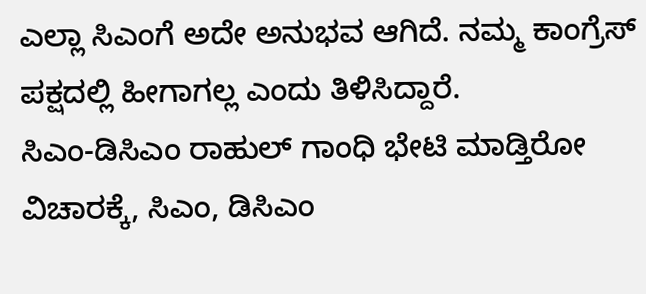ಎಲ್ಲಾ ಸಿಎಂಗೆ ಅದೇ ಅನುಭವ ಆಗಿದೆ. ನಮ್ಮ ಕಾಂಗ್ರೆಸ್ ಪಕ್ಷದಲ್ಲಿ ಹೀಗಾಗಲ್ಲ ಎಂದು ತಿಳಿಸಿದ್ದಾರೆ.
ಸಿಎಂ-ಡಿಸಿಎಂ ರಾಹುಲ್ ಗಾಂಧಿ ಭೇಟಿ ಮಾಡ್ತಿರೋ ವಿಚಾರಕ್ಕೆ, ಸಿಎಂ, ಡಿಸಿಎಂ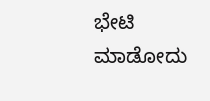ಭೇಟಿ ಮಾಡೋದು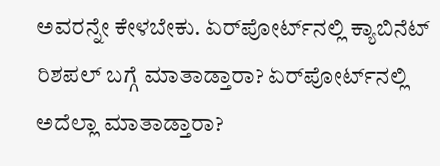ಅವರನ್ನೇ ಕೇಳಬೇಕು. ಏರ್‌ಪೋರ್ಟ್‌ನಲ್ಲಿ ಕ್ಯಾಬಿನೆಟ್ ರಿಶಪಲ್ ಬಗ್ಗೆ ಮಾತಾಡ್ತಾರಾ? ಏರ್‌ಪೋರ್ಟ್‌ನಲ್ಲಿ ಅದೆಲ್ಲಾ ಮಾತಾಡ್ತಾರಾ?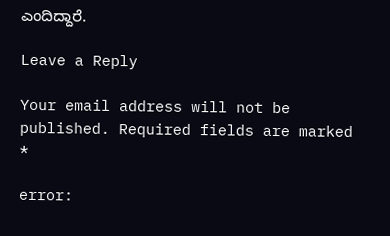ಎಂದಿದ್ದಾರೆ.

Leave a Reply

Your email address will not be published. Required fields are marked *

error: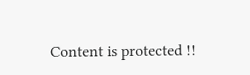Content is protected !!